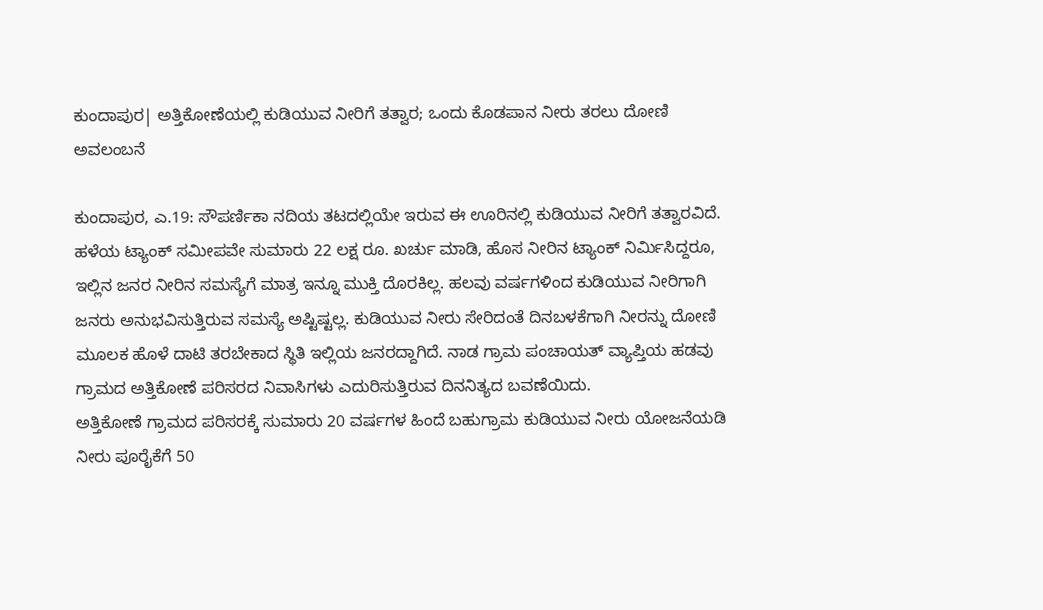ಕುಂದಾಪುರ| ಅತ್ತಿಕೋಣೆಯಲ್ಲಿ ಕುಡಿಯುವ ನೀರಿಗೆ ತತ್ವಾರ; ಒಂದು ಕೊಡಪಾನ ನೀರು ತರಲು ದೋಣಿ ಅವಲಂಬನೆ

ಕುಂದಾಪುರ, ಎ.19: ಸೌಪರ್ಣಿಕಾ ನದಿಯ ತಟದಲ್ಲಿಯೇ ಇರುವ ಈ ಊರಿನಲ್ಲಿ ಕುಡಿಯುವ ನೀರಿಗೆ ತತ್ವಾರವಿದೆ. ಹಳೆಯ ಟ್ಯಾಂಕ್ ಸಮೀಪವೇ ಸುಮಾರು 22 ಲಕ್ಷ ರೂ. ಖರ್ಚು ಮಾಡಿ, ಹೊಸ ನೀರಿನ ಟ್ಯಾಂಕ್ ನಿರ್ಮಿಸಿದ್ದರೂ, ಇಲ್ಲಿನ ಜನರ ನೀರಿನ ಸಮಸ್ಯೆಗೆ ಮಾತ್ರ ಇನ್ನೂ ಮುಕ್ತಿ ದೊರಕಿಲ್ಲ. ಹಲವು ವರ್ಷಗಳಿಂದ ಕುಡಿಯುವ ನೀರಿಗಾಗಿ ಜನರು ಅನುಭವಿಸುತ್ತಿರುವ ಸಮಸ್ಯೆ ಅಷ್ಟಿಷ್ಟಲ್ಲ. ಕುಡಿಯುವ ನೀರು ಸೇರಿದಂತೆ ದಿನಬಳಕೆಗಾಗಿ ನೀರನ್ನು ದೋಣಿ ಮೂಲಕ ಹೊಳೆ ದಾಟಿ ತರಬೇಕಾದ ಸ್ಥಿತಿ ಇಲ್ಲಿಯ ಜನರದ್ದಾಗಿದೆ. ನಾಡ ಗ್ರಾಮ ಪಂಚಾಯತ್ ವ್ಯಾಪ್ತಿಯ ಹಡವು ಗ್ರಾಮದ ಅತ್ತಿಕೋಣೆ ಪರಿಸರದ ನಿವಾಸಿಗಳು ಎದುರಿಸುತ್ತಿರುವ ದಿನನಿತ್ಯದ ಬವಣೆಯಿದು.
ಅತ್ತಿಕೋಣೆ ಗ್ರಾಮದ ಪರಿಸರಕ್ಕೆ ಸುಮಾರು 20 ವರ್ಷಗಳ ಹಿಂದೆ ಬಹುಗ್ರಾಮ ಕುಡಿಯುವ ನೀರು ಯೋಜನೆಯಡಿ ನೀರು ಪೂರೈಕೆಗೆ 50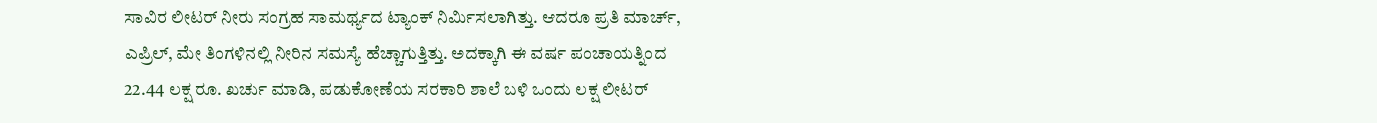ಸಾವಿರ ಲೀಟರ್ ನೀರು ಸಂಗ್ರಹ ಸಾಮರ್ಥ್ಯದ ಟ್ಯಾಂಕ್ ನಿರ್ಮಿಸಲಾಗಿತ್ತು. ಆದರೂ ಪ್ರತಿ ಮಾರ್ಚ್, ಎಪ್ರಿಲ್, ಮೇ ತಿಂಗಳಿನಲ್ಲಿ ನೀರಿನ ಸಮಸ್ಯೆ ಹೆಚ್ಚಾಗುತ್ತಿತ್ತು. ಅದಕ್ಕಾಗಿ ಈ ವರ್ಷ ಪಂಚಾಯತ್ನಿಂದ 22.44 ಲಕ್ಷ ರೂ. ಖರ್ಚು ಮಾಡಿ, ಪಡುಕೋಣೆಯ ಸರಕಾರಿ ಶಾಲೆ ಬಳಿ ಒಂದು ಲಕ್ಷ ಲೀಟರ್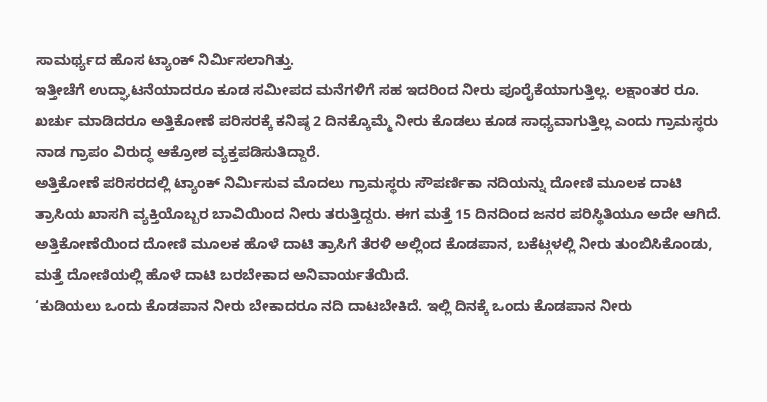ಸಾಮರ್ಥ್ಯದ ಹೊಸ ಟ್ಯಾಂಕ್ ನಿರ್ಮಿಸಲಾಗಿತ್ತು.
ಇತ್ತೀಚೆಗೆ ಉದ್ಘಾಟನೆಯಾದರೂ ಕೂಡ ಸಮೀಪದ ಮನೆಗಳಿಗೆ ಸಹ ಇದರಿಂದ ನೀರು ಪೂರೈಕೆಯಾಗುತ್ತಿಲ್ಲ. ಲಕ್ಷಾಂತರ ರೂ. ಖರ್ಚು ಮಾಡಿದರೂ ಅತ್ತಿಕೋಣೆ ಪರಿಸರಕ್ಕೆ ಕನಿಷ್ಠ 2 ದಿನಕ್ಕೊಮ್ಮೆ ನೀರು ಕೊಡಲು ಕೂಡ ಸಾಧ್ಯವಾಗುತ್ತಿಲ್ಲ ಎಂದು ಗ್ರಾಮಸ್ಥರು ನಾಡ ಗ್ರಾಪಂ ವಿರುದ್ಧ ಆಕ್ರೋಶ ವ್ಯಕ್ತಪಡಿಸುತಿದ್ದಾರೆ.
ಅತ್ತಿಕೋಣೆ ಪರಿಸರದಲ್ಲಿ ಟ್ಯಾಂಕ್ ನಿರ್ಮಿಸುವ ಮೊದಲು ಗ್ರಾಮಸ್ಥರು ಸೌಪರ್ಣಿಕಾ ನದಿಯನ್ನು ದೋಣಿ ಮೂಲಕ ದಾಟಿ ತ್ರಾಸಿಯ ಖಾಸಗಿ ವ್ಯಕ್ತಿಯೊಬ್ಬರ ಬಾವಿಯಿಂದ ನೀರು ತರುತ್ತಿದ್ದರು. ಈಗ ಮತ್ತೆ 15 ದಿನದಿಂದ ಜನರ ಪರಿಸ್ಥಿತಿಯೂ ಅದೇ ಆಗಿದೆ. ಅತ್ತಿಕೋಣೆಯಿಂದ ದೋಣಿ ಮೂಲಕ ಹೊಳೆ ದಾಟಿ ತ್ರಾಸಿಗೆ ತೆರಳಿ ಅಲ್ಲಿಂದ ಕೊಡಪಾನ, ಬಕೆಟ್ಗಳಲ್ಲಿ ನೀರು ತುಂಬಿಸಿಕೊಂಡು, ಮತ್ತೆ ದೋಣಿಯಲ್ಲಿ ಹೊಳೆ ದಾಟಿ ಬರಬೇಕಾದ ಅನಿವಾರ್ಯತೆಯಿದೆ.
‘ಕುಡಿಯಲು ಒಂದು ಕೊಡಪಾನ ನೀರು ಬೇಕಾದರೂ ನದಿ ದಾಟಬೇಕಿದೆ. ಇಲ್ಲಿ ದಿನಕ್ಕೆ ಒಂದು ಕೊಡಪಾನ ನೀರು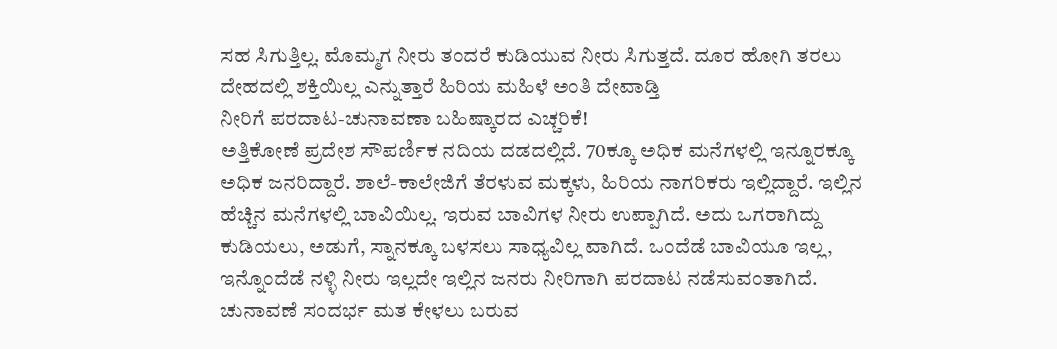ಸಹ ಸಿಗುತ್ತಿಲ್ಲ. ಮೊಮ್ಮಗ ನೀರು ತಂದರೆ ಕುಡಿಯುವ ನೀರು ಸಿಗುತ್ತದೆ. ದೂರ ಹೋಗಿ ತರಲು ದೇಹದಲ್ಲಿ ಶಕ್ತಿಯಿಲ್ಲ ಎನ್ನುತ್ತಾರೆ ಹಿರಿಯ ಮಹಿಳೆ ಅಂತಿ ದೇವಾಡ್ತಿ
ನೀರಿಗೆ ಪರದಾಟ-ಚುನಾವಣಾ ಬಹಿಷ್ಕಾರದ ಎಚ್ಚರಿಕೆ!
ಅತ್ತಿಕೋಣೆ ಪ್ರದೇಶ ಸೌಪರ್ಣಿಕ ನದಿಯ ದಡದಲ್ಲಿದೆ. 70ಕ್ಕೂ ಅಧಿಕ ಮನೆಗಳಲ್ಲಿ ಇನ್ನೂರಕ್ಕೂ ಅಧಿಕ ಜನರಿದ್ದಾರೆ. ಶಾಲೆ-ಕಾಲೇಜಿಗೆ ತೆರಳುವ ಮಕ್ಕಳು, ಹಿರಿಯ ನಾಗರಿಕರು ಇಲ್ಲಿದ್ದಾರೆ. ಇಲ್ಲಿನ ಹೆಚ್ಚಿನ ಮನೆಗಳಲ್ಲಿ ಬಾವಿಯಿಲ್ಲ. ಇರುವ ಬಾವಿಗಳ ನೀರು ಉಪ್ಪಾಗಿದೆ. ಅದು ಒಗರಾಗಿದ್ದು ಕುಡಿಯಲು, ಅಡುಗೆ, ಸ್ನಾನಕ್ಕೂ ಬಳಸಲು ಸಾಧ್ಯವಿಲ್ಲ ವಾಗಿದೆ. ಒಂದೆಡೆ ಬಾವಿಯೂ ಇಲ್ಲ, ಇನ್ನೊಂದೆಡೆ ನಳ್ಳಿ ನೀರು ಇಲ್ಲದೇ ಇಲ್ಲಿನ ಜನರು ನೀರಿಗಾಗಿ ಪರದಾಟ ನಡೆಸುವಂತಾಗಿದೆ.
ಚುನಾವಣೆ ಸಂದರ್ಭ ಮತ ಕೇಳಲು ಬರುವ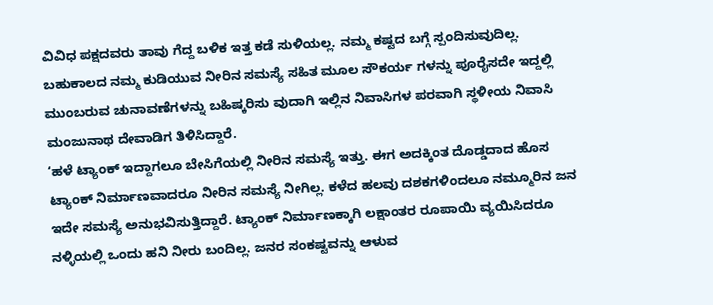ವಿವಿಧ ಪಕ್ಷದವರು ತಾವು ಗೆದ್ದ ಬಳಿಕ ಇತ್ತ ಕಡೆ ಸುಳಿಯಲ್ಲ. ನಮ್ಮ ಕಷ್ಟದ ಬಗ್ಗೆ ಸ್ಪಂದಿಸುವುದಿಲ್ಲ. ಬಹುಕಾಲದ ನಮ್ಮ ಕುಡಿಯುವ ನೀರಿನ ಸಮಸ್ಯೆ ಸಹಿತ ಮೂಲ ಸೌಕರ್ಯ ಗಳನ್ನು ಪೂರೈಸದೇ ಇದ್ದಲ್ಲಿ ಮುಂಬರುವ ಚುನಾವಣೆಗಳನ್ನು ಬಹಿಷ್ಕರಿಸು ವುದಾಗಿ ಇಲ್ಲಿನ ನಿವಾಸಿಗಳ ಪರವಾಗಿ ಸ್ಥಳೀಯ ನಿವಾಸಿ ಮಂಜುನಾಥ ದೇವಾಡಿಗ ತಿಳಿಸಿದ್ದಾರೆ.
‘ಹಳೆ ಟ್ಯಾಂಕ್ ಇದ್ದಾಗಲೂ ಬೇಸಿಗೆಯಲ್ಲಿ ನೀರಿನ ಸಮಸ್ಯೆ ಇತ್ತು. ಈಗ ಅದಕ್ಕಿಂತ ದೊಡ್ಡದಾದ ಹೊಸ ಟ್ಯಾಂಕ್ ನಿರ್ಮಾಣವಾದರೂ ನೀರಿನ ಸಮಸ್ಯೆ ನೀಗಿಲ್ಲ. ಕಳೆದ ಹಲವು ದಶಕಗಳಿಂದಲೂ ನಮ್ಮೂರಿನ ಜನ ಇದೇ ಸಮಸ್ಯೆ ಅನುಭವಿಸುತ್ತಿದ್ದಾರೆ. ಟ್ಯಾಂಕ್ ನಿರ್ಮಾಣಕ್ಕಾಗಿ ಲಕ್ಷಾಂತರ ರೂಪಾಯಿ ವ್ಯಯಿಸಿದರೂ ನಳ್ಳಿಯಲ್ಲಿ ಒಂದು ಹನಿ ನೀರು ಬಂದಿಲ್ಲ. ಜನರ ಸಂಕಷ್ಟವನ್ನು ಆಳುವ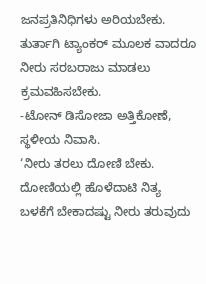ಜನಪ್ರತಿನಿಧಿಗಳು ಅರಿಯಬೇಕು. ತುರ್ತಾಗಿ ಟ್ಯಾಂಕರ್ ಮೂಲಕ ವಾದರೂ ನೀರು ಸರಬರಾಜು ಮಾಡಲು ಕ್ರಮವಹಿಸಬೇಕು.
-ಟೋನ್ ಡಿಸೋಜಾ ಅತ್ತಿಕೋಣೆ, ಸ್ಥಳೀಯ ನಿವಾಸಿ.
‘ನೀರು ತರಲು ದೋಣಿ ಬೇಕು. ದೋಣಿಯಲ್ಲಿ ಹೊಳೆದಾಟಿ ನಿತ್ಯ ಬಳಕೆಗೆ ಬೇಕಾದಷ್ಟು ನೀರು ತರುವುದು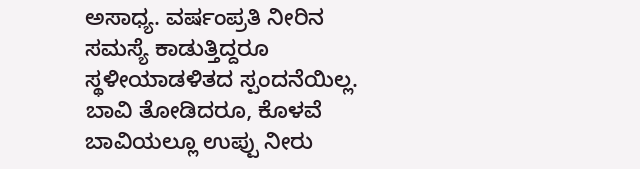ಅಸಾಧ್ಯ. ವರ್ಷಂಪ್ರತಿ ನೀರಿನ ಸಮಸ್ಯೆ ಕಾಡುತ್ತಿದ್ದರೂ ಸ್ಥಳೀಯಾಡಳಿತದ ಸ್ಪಂದನೆಯಿಲ್ಲ. ಬಾವಿ ತೋಡಿದರೂ, ಕೊಳವೆ ಬಾವಿಯಲ್ಲೂ ಉಪ್ಪು ನೀರು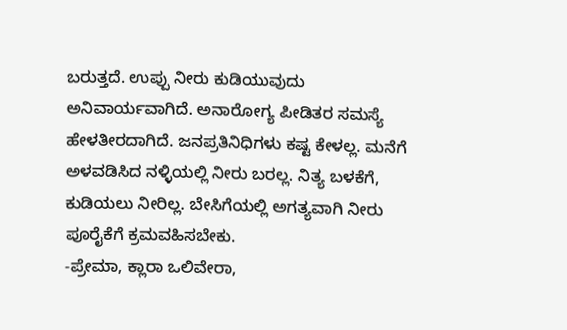ಬರುತ್ತದೆ. ಉಪ್ಪು ನೀರು ಕುಡಿಯುವುದು ಅನಿವಾರ್ಯವಾಗಿದೆ. ಅನಾರೋಗ್ಯ ಪೀಡಿತರ ಸಮಸ್ಯೆ ಹೇಳತೀರದಾಗಿದೆ. ಜನಪ್ರತಿನಿಧಿಗಳು ಕಷ್ಟ ಕೇಳಲ್ಲ. ಮನೆಗೆ ಅಳವಡಿಸಿದ ನಳ್ಳಿಯಲ್ಲಿ ನೀರು ಬರಲ್ಲ. ನಿತ್ಯ ಬಳಕೆಗೆ, ಕುಡಿಯಲು ನೀರಿಲ್ಲ. ಬೇಸಿಗೆಯಲ್ಲಿ ಅಗತ್ಯವಾಗಿ ನೀರು ಪೂರೈಕೆಗೆ ಕ್ರಮವಹಿಸಬೇಕು.
-ಪ್ರೇಮಾ, ಕ್ಲಾರಾ ಒಲಿವೇರಾ,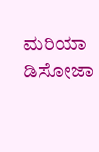ಮರಿಯಾ ಡಿಸೋಜಾ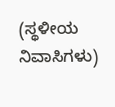(ಸ್ಥಳೀಯ ನಿವಾಸಿಗಳು)